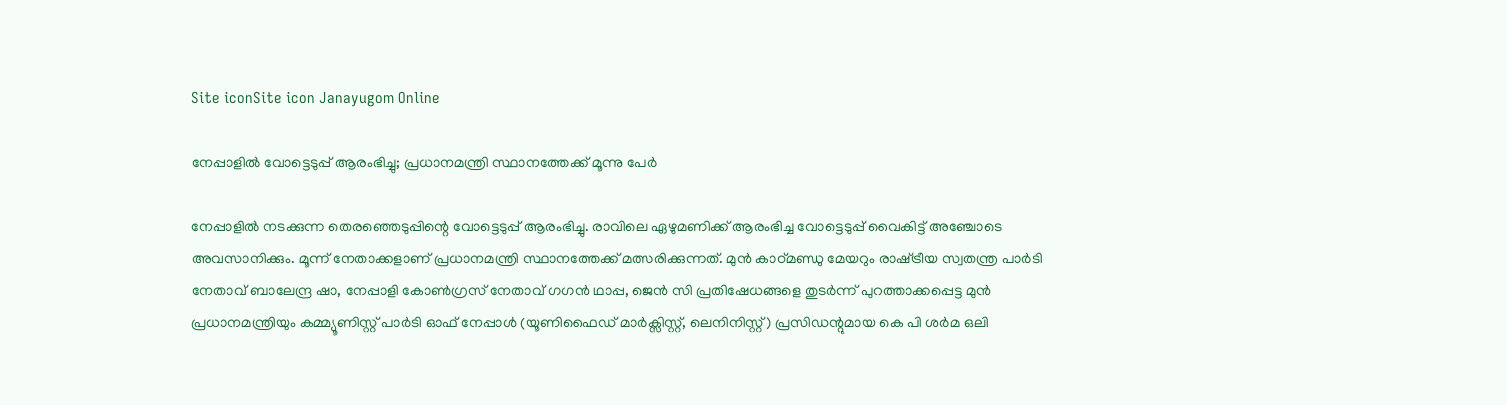Site iconSite icon Janayugom Online

നേപ്പാളില്‍ വോട്ടെടുപ്പ് ആരംഭിച്ചു; പ്രധാനമന്ത്രി സ്ഥാനത്തേക്ക് മൂന്നു പേര്‍

നേപ്പാളില്‍ നടക്കുന്ന തെരഞ്ഞെടുപ്പിന്റെ വോട്ടെടുപ്പ് ആരംഭിച്ചു. രാവിലെ ഏഴുമണിക്ക്‌ ആരംഭിച്ച വോട്ടെടുപ്പ്‌ വൈകിട്ട്‌ അഞ്ചോടെ അവസാനിക്കും. മൂന്ന്‌ നേതാക്കളാണ്‌ പ്രധാനമന്ത്രി സ്ഥാനത്തേക്ക്‌ മത്സരിക്കുന്നത്‌. മുൻ കാഠ്‌മണ്ഡു മേയറും രാഷ്‌ട്രീയ സ്വതന്ത്ര പാർടി നേതാവ്‌ ബാലേന്ദ്ര ഷാ, നേപ്പാളി കോൺഗ്രസ്‌ നേതാവ്‌ ഗഗൻ ഥാപ്പ, ജെൻ സി പ്രതിഷേധങ്ങളെ തുടർന്ന്‌ പുറത്താക്കപ്പെട്ട മുൻ പ്രധാനമന്ത്രിയും കമ്മ്യൂണിസ്റ്റ് പാർടി ഓഫ് നേപ്പാൾ (യൂണിഫൈഡ് മാർക്സിസ്റ്റ്, ലെനിനിസ്റ്റ്) പ്രസിഡന്റുമായ കെ പി ശർമ ഒലി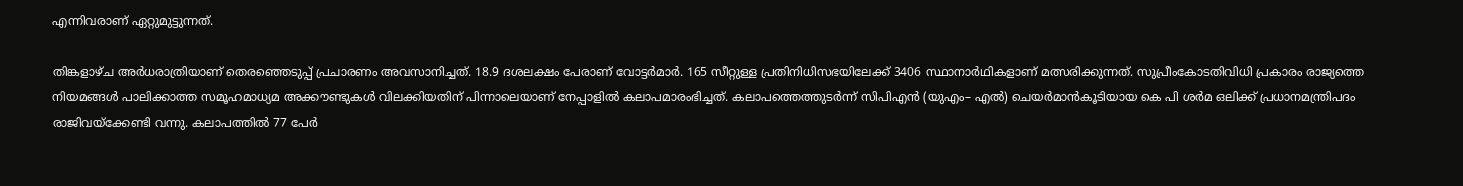എന്നിവരാണ്‌ ഏറ്റുമുട്ടുന്നത്‌.

തിങ്കളാഴ്‌ച അർധരാത്രിയാണ്‌ തെരഞ്ഞെടുപ്പ്‌ പ്രചാരണം അവസാനിച്ചത്‌. 18.9 ദശലക്ഷം പേരാണ്‌ വോട്ടർമാർ. 165 സീറ്റുള്ള പ്രതിനിധിസഭയിലേക്ക്‌ 3406 സ്ഥാനാർഥികളാണ്‌ മത്സരിക്കുന്നത്‌. സുപ്രീംകോടതിവിധി പ്രകാരം രാജ്യത്തെ നിയമങ്ങൾ പാലിക്കാത്ത സമൂഹമാധ്യമ അക്ക‍ൗണ്ടുകൾ വിലക്കിയതിന്‌ പിന്നാലെയാണ്‌ നേപ്പാളിൽ കലാപമാരംഭിച്ചത്‌. കലാപത്തെത്തുടർന്ന്‌ സിപിഎൻ (യുഎം– എൽ) ചെയർമാൻകൂടിയായ കെ പി ശർമ ഒലിക്ക്‌ പ്രധാനമന്ത്രിപദം രാജിവയ്‌ക്കേണ്ടി വന്നു. കലാപത്തിൽ 77 പേർ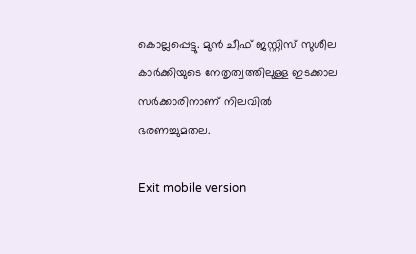കൊല്ലപ്പെട്ടു. മുൻ ചീഫ് ജസ്റ്റിസ് സുശീല കാർക്കിയുടെ നേതൃത്വത്തിലുള്ള ഇടക്കാല സർക്കാരിനാണ്‌ നിലവിൽ ഭരണച്ചുമതല.

Exit mobile version